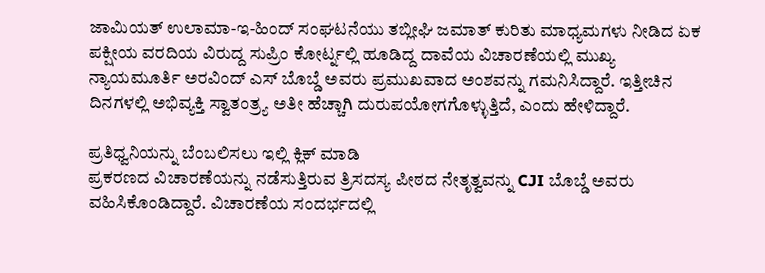ಜಾಮಿಯತ್ ಉಲಾಮಾ-ಇ-ಹಿಂದ್ ಸಂಘಟನೆಯು ತಬ್ಲೀಘಿ ಜಮಾತ್ ಕುರಿತು ಮಾಧ್ಯಮಗಳು ನೀಡಿದ ಏಕ ಪಕ್ಷೀಯ ವರದಿಯ ವಿರುದ್ದ ಸುಪ್ರಿಂ ಕೋರ್ಟ್ನಲ್ಲಿ ಹೂಡಿದ್ದ ದಾವೆಯ ವಿಚಾರಣೆಯಲ್ಲಿ ಮುಖ್ಯ ನ್ಯಾಯಮೂರ್ತಿ ಅರವಿಂದ್ ಎಸ್ ಬೊಬ್ಡೆ ಅವರು ಪ್ರಮುಖವಾದ ಅಂಶವನ್ನು ಗಮನಿಸಿದ್ದಾರೆ. ಇತ್ತೀಚಿನ ದಿನಗಳಲ್ಲಿ ಅಭಿವ್ಯಕ್ತಿ ಸ್ವಾತಂತ್ರ್ಯ ಅತೀ ಹೆಚ್ಚಾಗಿ ದುರುಪಯೋಗಗೊಳ್ಳುತ್ತಿದೆ, ಎಂದು ಹೇಳಿದ್ದಾರೆ.

ಪ್ರತಿಧ್ವನಿಯನ್ನು ಬೆಂಬಲಿಸಲು ಇಲ್ಲಿ ಕ್ಲಿಕ್ ಮಾಡಿ
ಪ್ರಕರಣದ ವಿಚಾರಣೆಯನ್ನು ನಡೆಸುತ್ತಿರುವ ತ್ರಿಸದಸ್ಯ ಪೀಠದ ನೇತೃತ್ವವನ್ನು CJI ಬೊಬ್ಡೆ ಅವರು ವಹಿಸಿಕೊಂಡಿದ್ದಾರೆ. ವಿಚಾರಣೆಯ ಸಂದರ್ಭದಲ್ಲಿ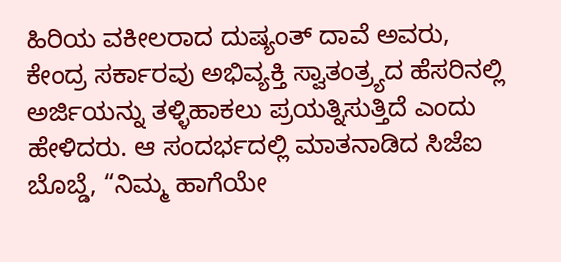ಹಿರಿಯ ವಕೀಲರಾದ ದುಷ್ಯಂತ್ ದಾವೆ ಅವರು, ಕೇಂದ್ರ ಸರ್ಕಾರವು ಅಭಿವ್ಯಕ್ತಿ ಸ್ವಾತಂತ್ರ್ಯದ ಹೆಸರಿನಲ್ಲಿ ಅರ್ಜಿಯನ್ನು ತಳ್ಳಿಹಾಕಲು ಪ್ರಯತ್ನಿಸುತ್ತಿದೆ ಎಂದು ಹೇಳಿದರು. ಆ ಸಂದರ್ಭದಲ್ಲಿ ಮಾತನಾಡಿದ ಸಿಜೆಐ ಬೊಬ್ಡೆ, “ನಿಮ್ಮ ಹಾಗೆಯೇ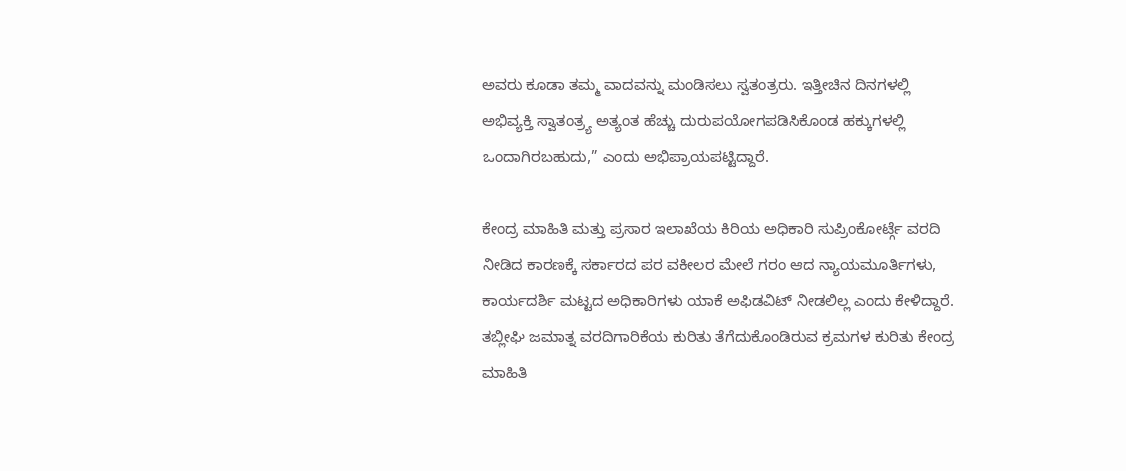ಅವರು ಕೂಡಾ ತಮ್ಮ ವಾದವನ್ನು ಮಂಡಿಸಲು ಸ್ವತಂತ್ರರು. ಇತ್ತೀಚಿನ ದಿನಗಳಲ್ಲಿ ಅಭಿವ್ಯಕ್ತಿ ಸ್ವಾತಂತ್ರ್ಯ ಅತ್ಯಂತ ಹೆಚ್ಚು ದುರುಪಯೋಗಪಡಿಸಿಕೊಂಡ ಹಕ್ಕುಗಳಲ್ಲಿ ಒಂದಾಗಿರಬಹುದು,” ಎಂದು ಅಭಿಪ್ರಾಯಪಟ್ಟಿದ್ದಾರೆ.

ಕೇಂದ್ರ ಮಾಹಿತಿ ಮತ್ತು ಪ್ರಸಾರ ಇಲಾಖೆಯ ಕಿರಿಯ ಅಧಿಕಾರಿ ಸುಪ್ರಿಂಕೋರ್ಟ್ಗೆ ವರದಿ ನೀಡಿದ ಕಾರಣಕ್ಕೆ ಸರ್ಕಾರದ ಪರ ವಕೀಲರ ಮೇಲೆ ಗರಂ ಆದ ನ್ಯಾಯಮೂರ್ತಿಗಳು, ಕಾರ್ಯದರ್ಶಿ ಮಟ್ಟದ ಅಧಿಕಾರಿಗಳು ಯಾಕೆ ಅಫಿಡವಿಟ್ ನೀಡಲಿಲ್ಲ ಎಂದು ಕೇಳಿದ್ದಾರೆ. ತಬ್ಲೀಘಿ ಜಮಾತ್ನ ವರದಿಗಾರಿಕೆಯ ಕುರಿತು ತೆಗೆದುಕೊಂಡಿರುವ ಕ್ರಮಗಳ ಕುರಿತು ಕೇಂದ್ರ ಮಾಹಿತಿ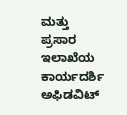ಮತ್ತು ಪ್ರಸಾರ ಇಲಾಖೆಯ ಕಾರ್ಯದರ್ಶಿ ಅಫಿಡವಿಟ್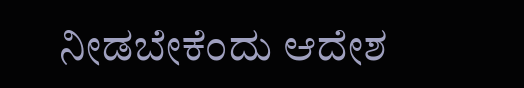ನೀಡಬೇಕೆಂದು ಆದೇಶ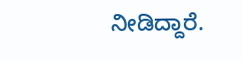ನೀಡಿದ್ದಾರೆ.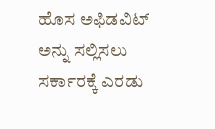ಹೊಸ ಅಫಿಡವಿಟ್ ಅನ್ನು ಸಲ್ಲಿಸಲು ಸರ್ಕಾರಕ್ಕೆ ಎರಡು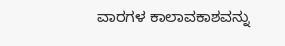ವಾರಗಳ ಕಾಲಾವಕಾಶವನ್ನು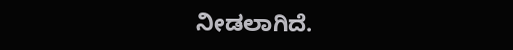ನೀಡಲಾಗಿದೆ.